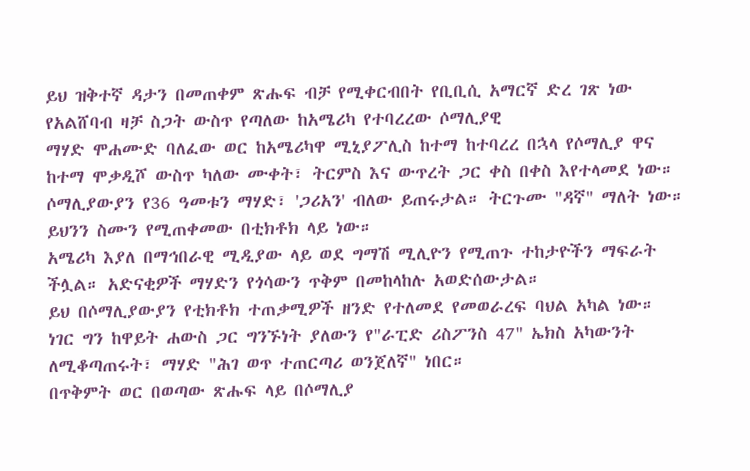ይህ ዝቅተኛ ዳታን በመጠቀም ጽሑፍ ብቻ የሚቀርብበት የቢቢሲ አማርኛ ድረ ገጽ ነው
የአልሸባብ ዛቻ ስጋት ውስጥ የጣለው ከአሜሪካ የተባረረው ሶማሊያዊ
ማሃድ ሞሐሙድ ባለፈው ወር ከአሜሪካዋ ሚኒያፖሊስ ከተማ ከተባረረ በኋላ የሶማሊያ ዋና ከተማ ሞቃዲሾ ውስጥ ካለው ሙቀት፣ ትርምስ እና ውጥረት ጋር ቀስ በቀስ እየተላመደ ነው።
ሶማሊያውያን የ36 ዓመቱን ማሃድ፣ 'ጋሪአን' ብለው ይጠሩታል። ትርጉሙ "ዳኛ" ማለት ነው።
ይህንን ስሙን የሚጠቀመው በቲክቶክ ላይ ነው።
አሜሪካ እያለ በማኅበራዊ ሚዲያው ላይ ወደ ግማሽ ሚሊዮን የሚጠጉ ተከታዮችን ማፍራት ችሏል። አድናቂዎች ማሃድን የጎሳውን ጥቅም በመከላከሉ አወድሰውታል።
ይህ በሶማሊያውያን የቲክቶክ ተጠቃሚዎች ዘንድ የተለመደ የመወራረፍ ባህል አካል ነው።
ነገር ግን ከዋይት ሐውስ ጋር ግንኙነት ያለውን የ"ራፒድ ሪስፖንስ 47" ኤክስ አካውንት ለሚቆጣጠሩት፣ ማሃድ "ሕገ ወጥ ተጠርጣሪ ወንጀለኛ" ነበር።
በጥቅምት ወር በወጣው ጽሑፍ ላይ በሶማሊያ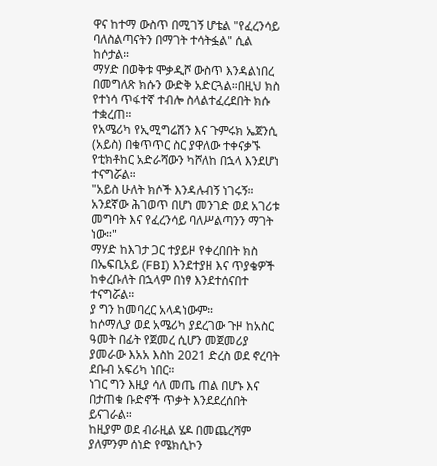ዋና ከተማ ውስጥ በሚገኝ ሆቴል "የፈረንሳይ ባለስልጣናትን በማገት ተሳትፏል" ሲል ከሶታል።
ማሃድ በወቅቱ ሞቃዲሾ ውስጥ እንዳልነበረ በመግለጽ ክሱን ውድቅ አድርጓል።በዚህ ክስ የተነሳ ጥፋተኛ ተብሎ ስላልተፈረደበት ክሱ ተቋረጠ።
የአሜሪካ የኢሚግሬሽን እና ጉምሩክ ኤጀንሲ (አይስ) በቁጥጥር ስር ያዋለው ተቀናቃኙ የቲክቶከር አድራሻውን ካሾለከ በኋላ እንደሆነ ተናግሯል።
"አይስ ሁለት ክሶች እንዳሉብኝ ነገሩኝ። አንደኛው ሕገወጥ በሆነ መንገድ ወደ አገሪቱ መግባት እና የፈረንሳይ ባለሥልጣንን ማገት ነው።"
ማሃድ ከእገታ ጋር ተያይዞ የቀረበበት ክስ በኤፍቢአይ (FBI) እንደተያዘ እና ጥያቄዎች ከቀረቡለት በኋላም በነፃ እንደተሰናበተ ተናግሯል።
ያ ግን ከመባረር አላዳነውም።
ከሶማሊያ ወደ አሜሪካ ያደረገው ጉዞ ከአስር ዓመት በፊት የጀመረ ሲሆን መጀመሪያ ያመራው እአአ እስከ 2021 ድረስ ወደ ኖረባት ደቡብ አፍሪካ ነበር።
ነገር ግን እዚያ ሳለ መጤ ጠል በሆኑ እና በታጠቁ ቡድኖች ጥቃት እንደደረሰበት ይናገራል።
ከዚያም ወደ ብራዚል ሄዶ በመጨረሻም ያለምንም ሰነድ የሜክሲኮን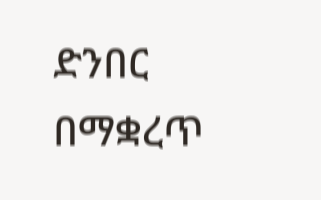ድንበር በማቋረጥ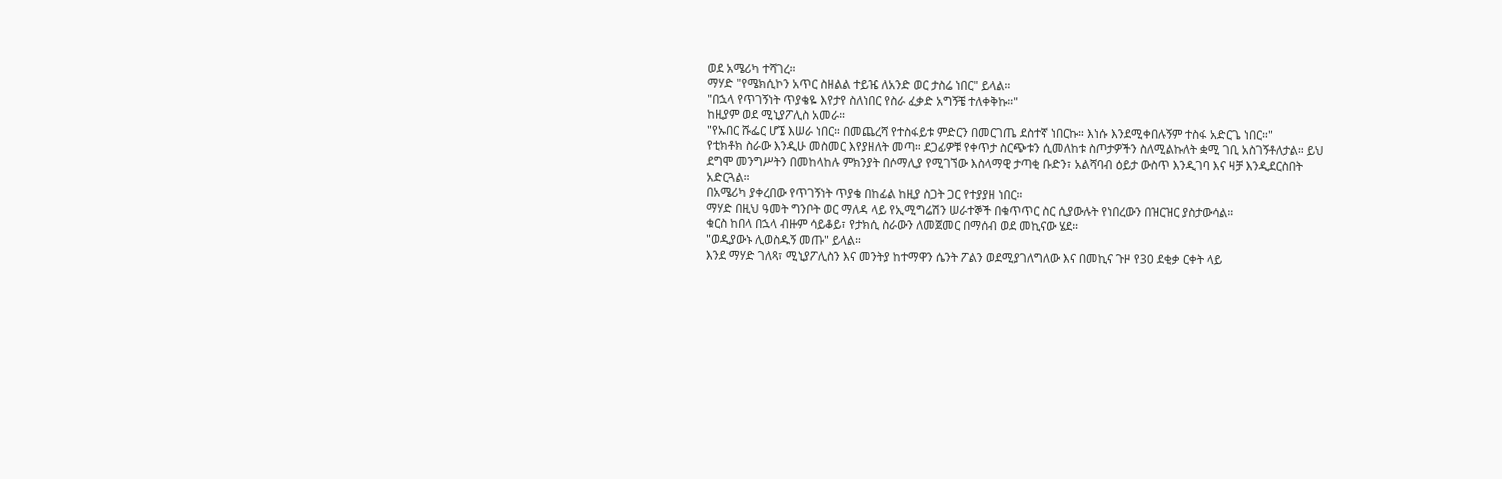ወደ አሜሪካ ተሻገረ።
ማሃድ "የሜክሲኮን አጥር ስዘልል ተይዤ ለአንድ ወር ታስሬ ነበር" ይላል።
"በኋላ የጥገኝነት ጥያቄዬ እየታየ ስለነበር የስራ ፈቃድ አግኝቼ ተለቀቅኩ።"
ከዚያም ወደ ሚኒያፖሊስ አመራ።
"የኡበር ሹፌር ሆኜ እሠራ ነበር። በመጨረሻ የተስፋይቱ ምድርን በመርገጤ ደስተኛ ነበርኩ። እነሱ እንደሚቀበሉኝም ተስፋ አድርጌ ነበር።"
የቲክቶክ ስራው እንዲሁ መስመር እየያዘለት መጣ። ደጋፊዎቹ የቀጥታ ስርጭቱን ሲመለከቱ ስጦታዎችን ስለሚልኩለት ቋሚ ገቢ አስገኝቶለታል። ይህ ደግሞ መንግሥትን በመከላከሉ ምክንያት በሶማሊያ የሚገኘው እስላማዊ ታጣቂ ቡድን፣ አልሻባብ ዕይታ ውስጥ እንዲገባ እና ዛቻ እንዲደርስበት አድርጓል።
በአሜሪካ ያቀረበው የጥገኝነት ጥያቄ በከፊል ከዚያ ስጋት ጋር የተያያዘ ነበር።
ማሃድ በዚህ ዓመት ግንቦት ወር ማለዳ ላይ የኢሚግሬሽን ሠራተኞች በቁጥጥር ስር ሲያውሉት የነበረውን በዝርዝር ያስታውሳል።
ቁርስ ከበላ በኋላ ብዙም ሳይቆይ፣ የታክሲ ስራውን ለመጀመር በማሰብ ወደ መኪናው ሄደ።
"ወዲያውኑ ሊወስዱኝ መጡ" ይላል።
እንደ ማሃድ ገለጻ፣ ሚኒያፖሊስን እና መንትያ ከተማዋን ሴንት ፖልን ወደሚያገለግለው እና በመኪና ጉዞ የ30 ደቂቃ ርቀት ላይ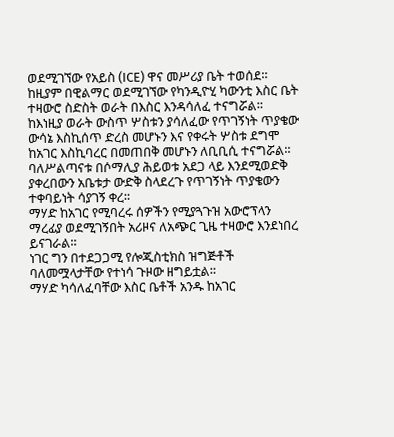ወደሚገኘው የአይስ (ICE) ዋና መሥሪያ ቤት ተወሰደ።
ከዚያም በዊልማር ወደሚገኘው የካንዲዮሂ ካውንቲ እስር ቤት ተዛውሮ ስድስት ወራት በእስር እንዳሳለፈ ተናግሯል።
ከእነዚያ ወራት ውስጥ ሦስቱን ያሳለፈው የጥገኝነት ጥያቄው ውሳኔ እስኪሰጥ ድረስ መሆኑን እና የቀሩት ሦስቱ ደግሞ ከአገር እስኪባረር በመጠበቅ መሆኑን ለቢቢሲ ተናግሯል።
ባለሥልጣናቱ በሶማሊያ ሕይወቱ አደጋ ላይ እንደሚወድቅ ያቀረበውን አቤቱታ ውድቅ ስላደረጉ የጥገኝነት ጥያቄውን ተቀባይነት ሳያገኝ ቀረ።
ማሃድ ከአገር የሚባረሩ ሰዎችን የሚያጓጉዝ አውሮፕላን ማረፊያ ወደሚገኝበት አሪዞና ለአጭር ጊዜ ተዛውሮ እንደነበረ ይናገራል።
ነገር ግን በተደጋጋሚ የሎጂስቲክስ ዝግጅቶች ባለመሟላታቸው የተነሳ ጉዞው ዘግይቷል።
ማሃድ ካሳለፈባቸው እስር ቤቶች አንዱ ከአገር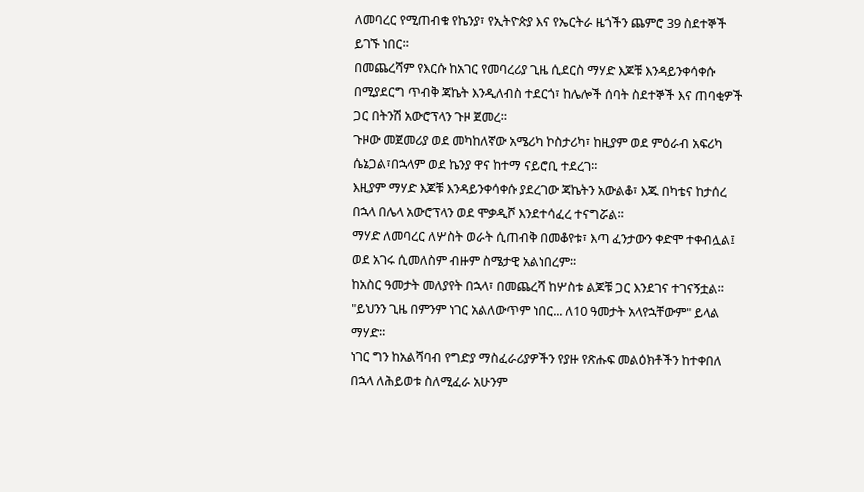ለመባረር የሚጠብቁ የኬንያ፣ የኢትዮጵያ እና የኤርትራ ዜጎችን ጨምሮ 39 ስደተኞች ይገኙ ነበር።
በመጨረሻም የእርሱ ከአገር የመባረሪያ ጊዜ ሲደርስ ማሃድ እጆቹ እንዳይንቀሳቀሱ በሚያደርግ ጥብቅ ጃኬት እንዲለብስ ተደርጎ፣ ከሌሎች ሰባት ስደተኞች እና ጠባቂዎች ጋር በትንሽ አውሮፕላን ጉዞ ጀመረ።
ጉዞው መጀመሪያ ወደ መካከለኛው አሜሪካ ኮስታሪካ፣ ከዚያም ወደ ምዕራብ አፍሪካ ሴኔጋል፣በኋላም ወደ ኬንያ ዋና ከተማ ናይሮቢ ተደረገ።
እዚያም ማሃድ እጆቹ እንዳይንቀሳቀሱ ያደረገው ጃኬትን አውልቆ፣ እጁ በካቴና ከታሰረ በኋላ በሌላ አውሮፕላን ወደ ሞቃዲሾ እንደተሳፈረ ተናግሯል።
ማሃድ ለመባረር ለሦስት ወራት ሲጠብቅ በመቆየቱ፣ እጣ ፈንታውን ቀድሞ ተቀብሏል፤ ወደ አገሩ ሲመለስም ብዙም ስሜታዊ አልነበረም።
ከአስር ዓመታት መለያየት በኋላ፣ በመጨረሻ ከሦስቱ ልጆቹ ጋር እንደገና ተገናኝቷል። "ይህንን ጊዜ በምንም ነገር አልለውጥም ነበር... ለ10 ዓመታት አላየኋቸውም" ይላል ማሃድ።
ነገር ግን ከአልሻባብ የግድያ ማስፈራሪያዎችን የያዙ የጽሑፍ መልዕክቶችን ከተቀበለ በኋላ ለሕይወቱ ስለሚፈራ አሁንም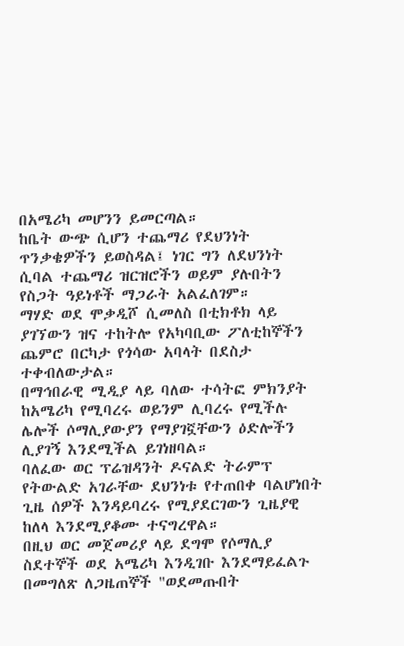በአሜሪካ መሆንን ይመርጣል።
ከቤት ውጭ ሲሆን ተጨማሪ የደህንነት ጥንቃቄዎችን ይወስዳል፤ ነገር ግን ለደህንነት ሲባል ተጨማሪ ዝርዝሮችን ወይም ያሉበትን የስጋት ዓይነቶች ማጋራት አልፈለገም።
ማሃድ ወደ ሞቃዲሾ ሲመለስ በቲክቶክ ላይ ያገኘውን ዝና ተከትሎ የአካባቢው ፖለቲከኞችን ጨምሮ በርካታ የጎሳው አባላት በደስታ ተቀብለውታል።
በማኅበራዊ ሚዲያ ላይ ባለው ተሳትፎ ምክንያት ከአሜሪካ የሚባረሩ ወይንም ሊባረሩ የሚችሉ ሌሎች ሶማሊያውያን የማያገኟቸውን ዕድሎችን ሊያገኝ እንደሚችል ይገነዘባል።
ባለፈው ወር ፕሬዝዳንት ዶናልድ ትራምፕ የትውልድ አገራቸው ደህንነቱ የተጠበቀ ባልሆነበት ጊዜ ሰዎች እንዳይባረሩ የሚያደርገውን ጊዜያዊ ከለላ እንደሚያቆሙ ተናግረዋል።
በዚህ ወር መጀመሪያ ላይ ደግሞ የሶማሊያ ስደተኞች ወደ አሜሪካ እንዲገቡ እንደማይፈልጉ በመግለጽ ለጋዜጠኞች "ወደመጡበት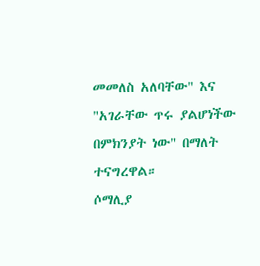መመለስ አለባቸው" እና "አገራቸው ጥሩ ያልሆነችው በምክንያት ነው" በማለት ተናግረዋል።
ሶማሊያ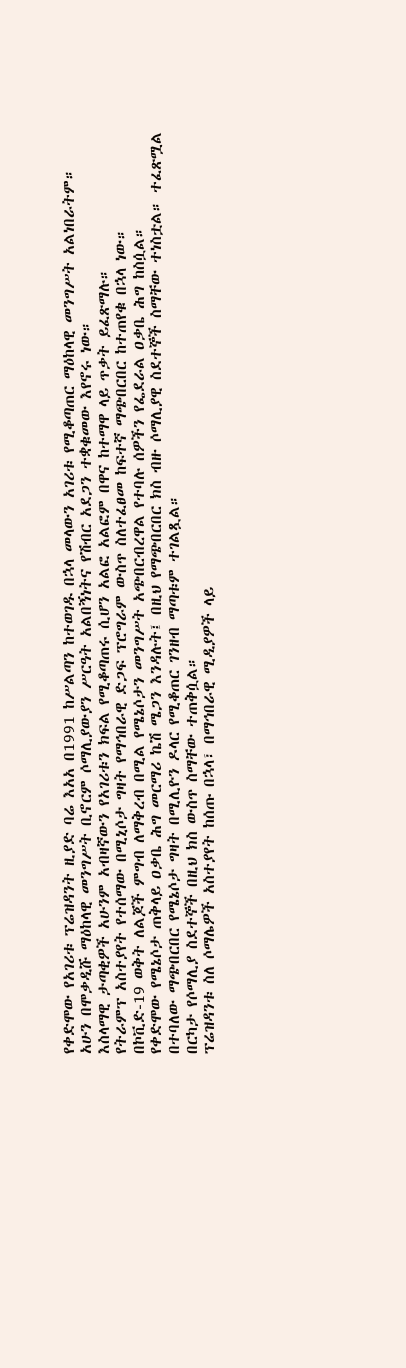የቀድሞው የአገሪቱ ፕሬዝዳንት ዚያድ ባሬ እአአ በ1991 ከሥልጣን ከተወገዱ በኋላ መላውን አገሪቱ የሚቆጣጠር ማዕከላዊ መንግሥት አልነበራትም።
አሁን በሞቃዲሹ ማዕከላዊ መንግሥት ቢኖርም ሶማሊያውያን ሥርዓት አልበኝነትና የሽብር አደጋን ተቋቁመው እየኖሩ ነው።
እስላማዊ ታጣቂዎች አሁንም አብዛኛውን የአገሪቱን ክፍል የሚቆጣጠሩ ሲሆን አልፎ አልፎም በዋና ከተማዋ ላይ ጥቃት ይፈጽማሉ።
የትራምፕ አስተያየት የተሰማው በሚኒሶታ ግዛት የማኅበራዊ ድጋፍ ፕሮግራም ውስጥ ስለተፈፀመ ከፍተኛ ማጭበርበር ከተጠየቁ በኋላ ነው።
በኮቪድ-19 ወቅት ለልጆች ምግብ ለማቅረብ በሚል የሜኔሶታን መንግሥት አጭበርብረዋል የተባሉ ሰዎችን የፌደራል ዐቃቤ ሕግ ከስሷል።
የቀድሞው የሜኔሶታ ጠቅላይ ዐቃቤ ሕግ መርማሪ ኬሽ ሜጋን እንዳሉት፤ በዚህ የማጭበርበር ክስ ብዙ ሶማሊያዊ ስደተኞች ስማቸው ተነስቷል። ተፈጽሟል በተባለው ማጭበርበር የሜኔሶታ ግዛት በሚሊዮን ዶላር የሚቆጠር ገንዘብ ማጣቱም ተገልጿል።
በርካታ የሶማሊያ ስደተኞች በዚህ ክስ ውስጥ ስማቸው ተጠቅሷል።
ፕሬዝዳንቱ ስለ ሶማሌዎች አስተያየት ከሰጡ በኋላ፣ በማኅበራዊ ሚዲያዎች ላይ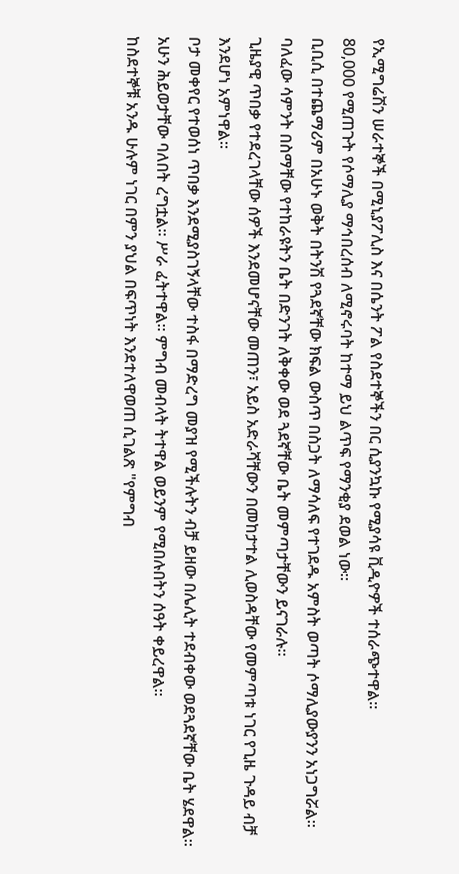የኢሚግሬሽን ሠራተኞች በሚኒያፖሊስ እና በሴንት ፖል የስደተኞችን በር ሲያንኳኩ የሚያሳዩ ቪዲዮዎች ተሰራጭተዋል።
80,000 የሚጠጉት የሶማሊያ ማኅበረሰብ ለሚኖሩባት ከተማ ይህ ልጥፍ የማንቂያ ደወል ነው።
ቢቢሲ በተጨማሪም በአሁኑ ወቅት በትንሽ የጓደኛቸው ክፍል ውስጥ በስጋት ለማሳለፍ የተገደዱ አምስት ወጣት ሶማሊያውያንን አነጋግሯል።
ባለፈው ሳምንት በስማቸው የተከራዩትን ቤት በድንገት ለቅቀው ወደ ጓደኛቸው ቤት መምጣታቸውን ይናገራሉ።
ጊዜያዊ ጥበቃ የተደረገላቸው ሰዎች እንደመሆናቸው መጠን፣ አይስ አድራሻቸውን በመከታተል ሊወስዳቸው የመምጣቱ ነገር የጊዜ ጉዳይ ብቻ እንደሆነ አምነዋል።
ቦታ መቀየር የተወሰነ ጥበቃ እንደሚያስገኝላቸው ተስፋ በማድረግ መያዝ የሚችሉትን ብቻ ይዘው በሌሊት ተደብቀው ወደጓደኛቸው ቤት ሄደዋል።
አሁን ሕይወታቸው ባለበት ረግቷል። ሥራ ፈትተዋል። ምግብ መብላት ትተዋል ወይንም የሚበሉበትን ሰዓት ቀይረዋል።
ከስደተኞቹ አንዱ ሁሉም ነገር በምን ያህል በፍጥነት እንደተለዋወጠ ሲገልጽ "የምግብ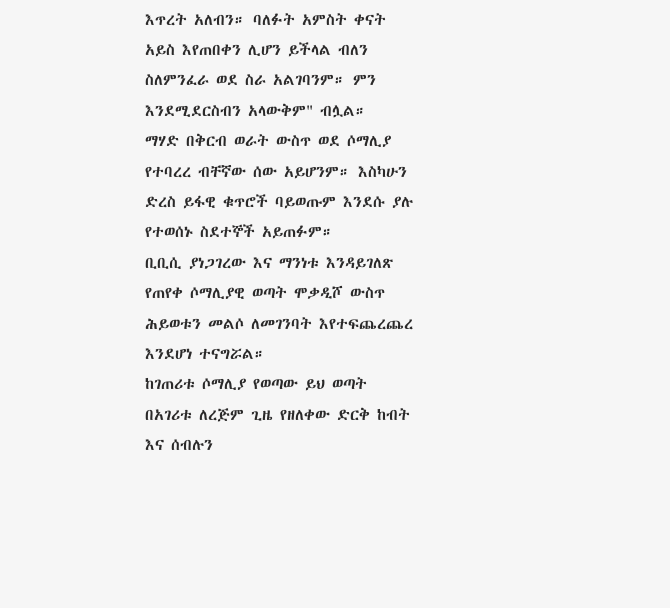እጥረት አለብን። ባለፉት አምስት ቀናት አይስ እየጠበቀን ሊሆን ይችላል ብለን ስለምንፈራ ወደ ስራ አልገባንም። ምን እንደሚደርስብን አላውቅም" ብሏል።
ማሃድ በቅርብ ወራት ውስጥ ወደ ሶማሊያ የተባረረ ብቸኛው ሰው አይሆንም። እስካሁን ድረስ ይፋዊ ቁጥሮች ባይወጡም እንደሱ ያሉ የተወሰኑ ስደተኞች አይጠፉም።
ቢቢሲ ያነጋገረው እና ማንነቱ እንዳይገለጽ የጠየቀ ሶማሊያዊ ወጣት ሞቃዲሾ ውስጥ ሕይወቱን መልሶ ለመገንባት እየተፍጨረጨረ እንደሆነ ተናግሯል።
ከገጠሪቱ ሶማሊያ የወጣው ይህ ወጣት በአገሪቱ ለረጅም ጊዜ የዘለቀው ድርቅ ከብት እና ሰብሉን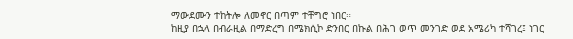ማውደሙን ተከትሎ ለመኖር በጣም ተቸግሮ ነበር።
ከዚያ በኋላ በብራዚል በማድረግ በሜክሲኮ ድንበር በኩል በሕገ ወጥ መንገድ ወደ አሜሪካ ተሻገረ፤ ነገር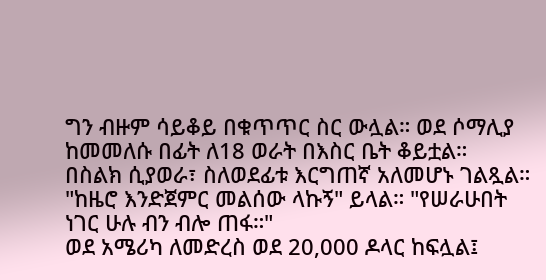ግን ብዙም ሳይቆይ በቁጥጥር ስር ውሏል። ወደ ሶማሊያ ከመመለሱ በፊት ለ18 ወራት በእስር ቤት ቆይቷል።
በስልክ ሲያወራ፣ ስለወደፊቱ እርግጠኛ አለመሆኑ ገልጿል።
"ከዜሮ እንድጀምር መልሰው ላኩኝ" ይላል። "የሠራሁበት ነገር ሁሉ ብን ብሎ ጠፋ።"
ወደ አሜሪካ ለመድረስ ወደ 20,000 ዶላር ከፍሏል፤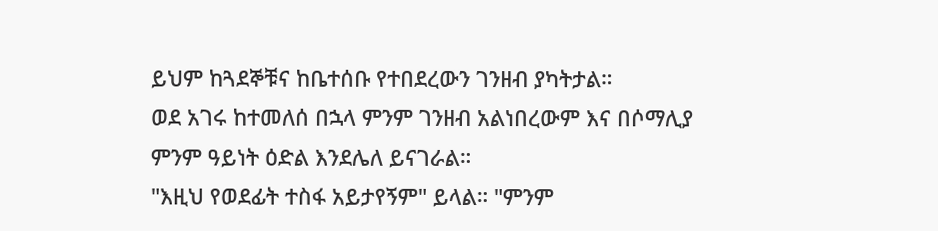ይህም ከጓደኞቹና ከቤተሰቡ የተበደረውን ገንዘብ ያካትታል።
ወደ አገሩ ከተመለሰ በኋላ ምንም ገንዘብ አልነበረውም እና በሶማሊያ ምንም ዓይነት ዕድል እንደሌለ ይናገራል።
"እዚህ የወደፊት ተስፋ አይታየኝም" ይላል። "ምንም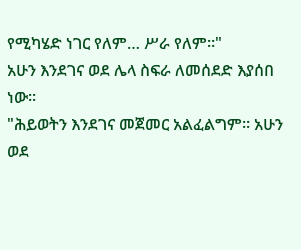የሚካሄድ ነገር የለም… ሥራ የለም።"
አሁን እንደገና ወደ ሌላ ስፍራ ለመሰደድ እያሰበ ነው።
"ሕይወትን እንደገና መጀመር አልፈልግም። አሁን ወደ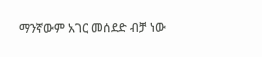ማንኛውም አገር መሰደድ ብቻ ነው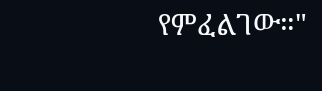የምፈልገው።"